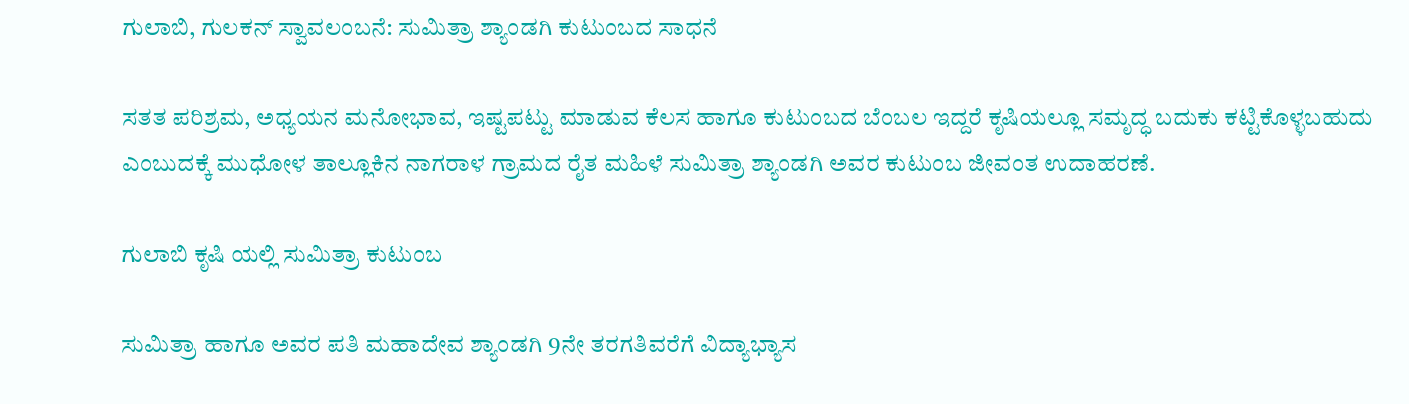ಗುಲಾಬಿ, ಗುಲಕನ್ ಸ್ವಾವಲಂಬನೆ: ಸುಮಿತ್ರಾ ಶ್ಯಾಂಡಗಿ ಕುಟುಂಬದ ಸಾಧನೆ

ಸತತ ಪರಿಶ್ರಮ, ಅಧ್ಯಯನ ಮನೋಭಾವ, ಇಷ್ಟಪಟ್ಟು ಮಾಡುವ ಕೆಲಸ ಹಾಗೂ ಕುಟುಂಬದ ಬೆಂಬಲ ಇದ್ದರೆ ಕೃಷಿಯಲ್ಲೂ ಸಮೃದ್ಧ ಬದುಕು ಕಟ್ಟಿಕೊಳ್ಳಬಹುದು ಎಂಬುದಕ್ಕೆ ಮುಧೋಳ ತಾಲ್ಲೂಕಿನ ನಾಗರಾಳ ಗ್ರಾಮದ ರೈತ ಮಹಿಳೆ ಸುಮಿತ್ರಾ ಶ್ಯಾಂಡಗಿ ಅವರ ಕುಟುಂಬ ಜೀವಂತ ಉದಾಹರಣೆ.

ಗುಲಾಬಿ ಕೃಷಿ ಯಲ್ಲಿ ಸುಮಿತ್ರಾ ಕುಟುಂಬ

ಸುಮಿತ್ರಾ ಹಾಗೂ ಅವರ ಪತಿ ಮಹಾದೇವ ಶ್ಯಾಂಡಗಿ 9ನೇ ತರಗತಿವರೆಗೆ ವಿದ್ಯಾಭ್ಯಾಸ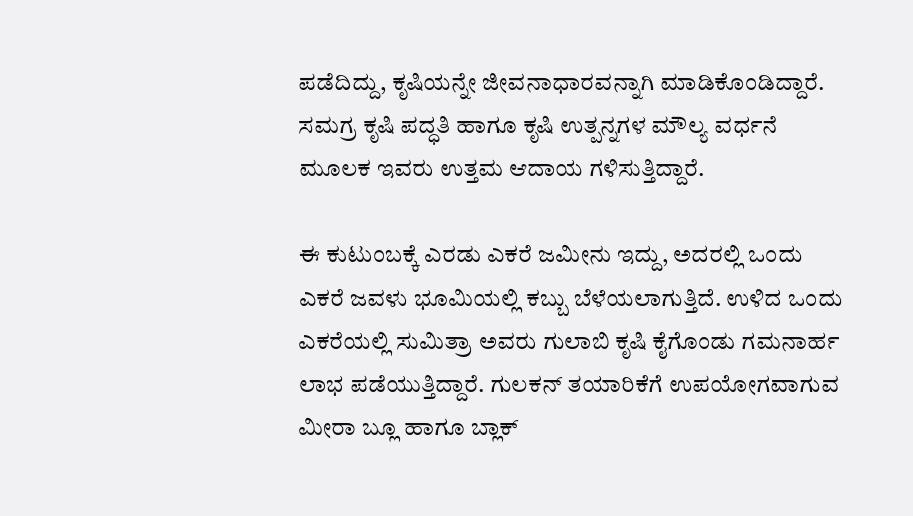ಪಡೆದಿದ್ದು, ಕೃಷಿಯನ್ನೇ ಜೀವನಾಧಾರವನ್ನಾಗಿ ಮಾಡಿಕೊಂಡಿದ್ದಾರೆ. ಸಮಗ್ರ ಕೃಷಿ ಪದ್ಧತಿ ಹಾಗೂ ಕೃಷಿ ಉತ್ಪನ್ನಗಳ ಮೌಲ್ಯ ವರ್ಧನೆ ಮೂಲಕ ಇವರು ಉತ್ತಮ ಆದಾಯ ಗಳಿಸುತ್ತಿದ್ದಾರೆ.

ಈ ಕುಟುಂಬಕ್ಕೆ ಎರಡು ಎಕರೆ ಜಮೀನು ಇದ್ದು, ಅದರಲ್ಲಿ ಒಂದು ಎಕರೆ ಜವಳು ಭೂಮಿಯಲ್ಲಿ ಕಬ್ಬು ಬೆಳೆಯಲಾಗುತ್ತಿದೆ. ಉಳಿದ ಒಂದು ಎಕರೆಯಲ್ಲಿ ಸುಮಿತ್ರಾ ಅವರು ಗುಲಾಬಿ ಕೃಷಿ ಕೈಗೊಂಡು ಗಮನಾರ್ಹ ಲಾಭ ಪಡೆಯುತ್ತಿದ್ದಾರೆ. ಗುಲಕನ್ ತಯಾರಿಕೆಗೆ ಉಪಯೋಗವಾಗುವ ಮೀರಾ ಬ್ಲೂ ಹಾಗೂ ಬ್ಲಾಕ್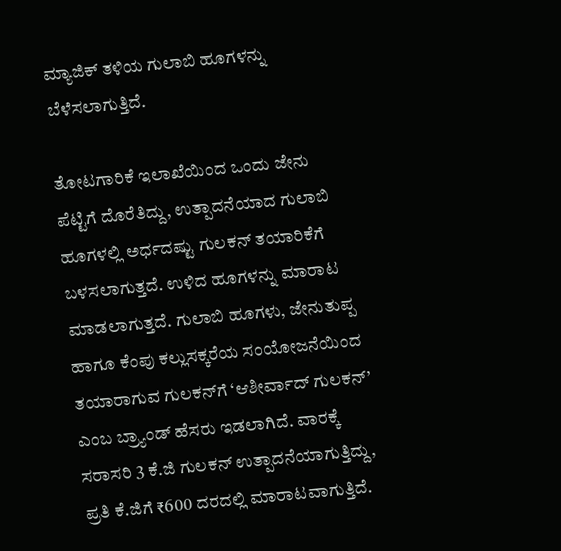ಮ್ಯಾಜಿಕ್ ತಳಿಯ ಗುಲಾಬಿ ಹೂಗಳನ್ನು ಬೆಳೆಸಲಾಗುತ್ತಿದೆ.

ತೋಟಗಾರಿಕೆ ಇಲಾಖೆಯಿಂದ ಒಂದು ಜೇನು ಪೆಟ್ಟಿಗೆ ದೊರೆತಿದ್ದು, ಉತ್ಪಾದನೆಯಾದ ಗುಲಾಬಿ ಹೂಗಳಲ್ಲಿ ಅರ್ಧದಷ್ಟು ಗುಲಕನ್ ತಯಾರಿಕೆಗೆ ಬಳಸಲಾಗುತ್ತದೆ. ಉಳಿದ ಹೂಗಳನ್ನು ಮಾರಾಟ ಮಾಡಲಾಗುತ್ತದೆ. ಗುಲಾಬಿ ಹೂಗಳು, ಜೇನುತುಪ್ಪ ಹಾಗೂ ಕೆಂಪು ಕಲ್ಲುಸಕ್ಕರೆಯ ಸಂಯೋಜನೆಯಿಂದ ತಯಾರಾಗುವ ಗುಲಕನ್‌ಗೆ ‘ಆಶೀರ್ವಾದ್ ಗುಲಕನ್’ ಎಂಬ ಬ್ರ್ಯಾಂಡ್ ಹೆಸರು ಇಡಲಾಗಿದೆ. ವಾರಕ್ಕೆ ಸರಾಸರಿ 3 ಕೆ.ಜಿ ಗುಲಕನ್ ಉತ್ಪಾದನೆಯಾಗುತ್ತಿದ್ದು, ಪ್ರತಿ ಕೆ.ಜಿಗೆ ₹600 ದರದಲ್ಲಿ ಮಾರಾಟವಾಗುತ್ತಿದೆ.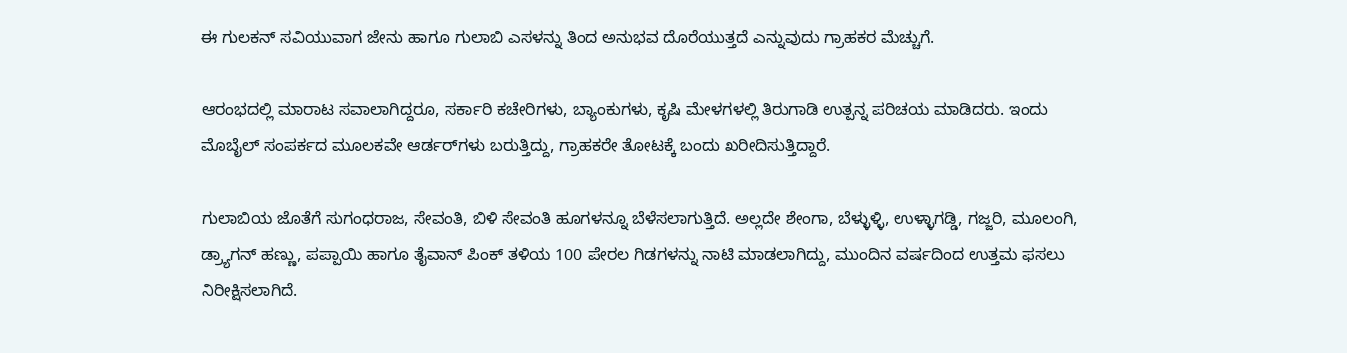ಈ ಗುಲಕನ್ ಸವಿಯುವಾಗ ಜೇನು ಹಾಗೂ ಗುಲಾಬಿ ಎಸಳನ್ನು ತಿಂದ ಅನುಭವ ದೊರೆಯುತ್ತದೆ ಎನ್ನುವುದು ಗ್ರಾಹಕರ ಮೆಚ್ಚುಗೆ.

ಆರಂಭದಲ್ಲಿ ಮಾರಾಟ ಸವಾಲಾಗಿದ್ದರೂ, ಸರ್ಕಾರಿ ಕಚೇರಿಗಳು, ಬ್ಯಾಂಕುಗಳು, ಕೃಷಿ ಮೇಳಗಳಲ್ಲಿ ತಿರುಗಾಡಿ ಉತ್ಪನ್ನ ಪರಿಚಯ ಮಾಡಿದರು. ಇಂದು ಮೊಬೈಲ್ ಸಂಪರ್ಕದ ಮೂಲಕವೇ ಆರ್ಡರ್‌ಗಳು ಬರುತ್ತಿದ್ದು, ಗ್ರಾಹಕರೇ ತೋಟಕ್ಕೆ ಬಂದು ಖರೀದಿಸುತ್ತಿದ್ದಾರೆ.

ಗುಲಾಬಿಯ ಜೊತೆಗೆ ಸುಗಂಧರಾಜ, ಸೇವಂತಿ, ಬಿಳಿ ಸೇವಂತಿ ಹೂಗಳನ್ನೂ ಬೆಳೆಸಲಾಗುತ್ತಿದೆ. ಅಲ್ಲದೇ ಶೇಂಗಾ, ಬೆಳ್ಳುಳ್ಳಿ, ಉಳ್ಳಾಗಡ್ಡಿ, ಗಜ್ಜರಿ, ಮೂಲಂಗಿ, ಡ್ರ್ಯಾಗನ್ ಹಣ್ಣು, ಪಪ್ಪಾಯಿ ಹಾಗೂ ತೈವಾನ್ ಪಿಂಕ್ ತಳಿಯ 100 ಪೇರಲ ಗಿಡಗಳನ್ನು ನಾಟಿ ಮಾಡಲಾಗಿದ್ದು, ಮುಂದಿನ ವರ್ಷದಿಂದ ಉತ್ತಮ ಫಸಲು ನಿರೀಕ್ಷಿಸಲಾಗಿದೆ.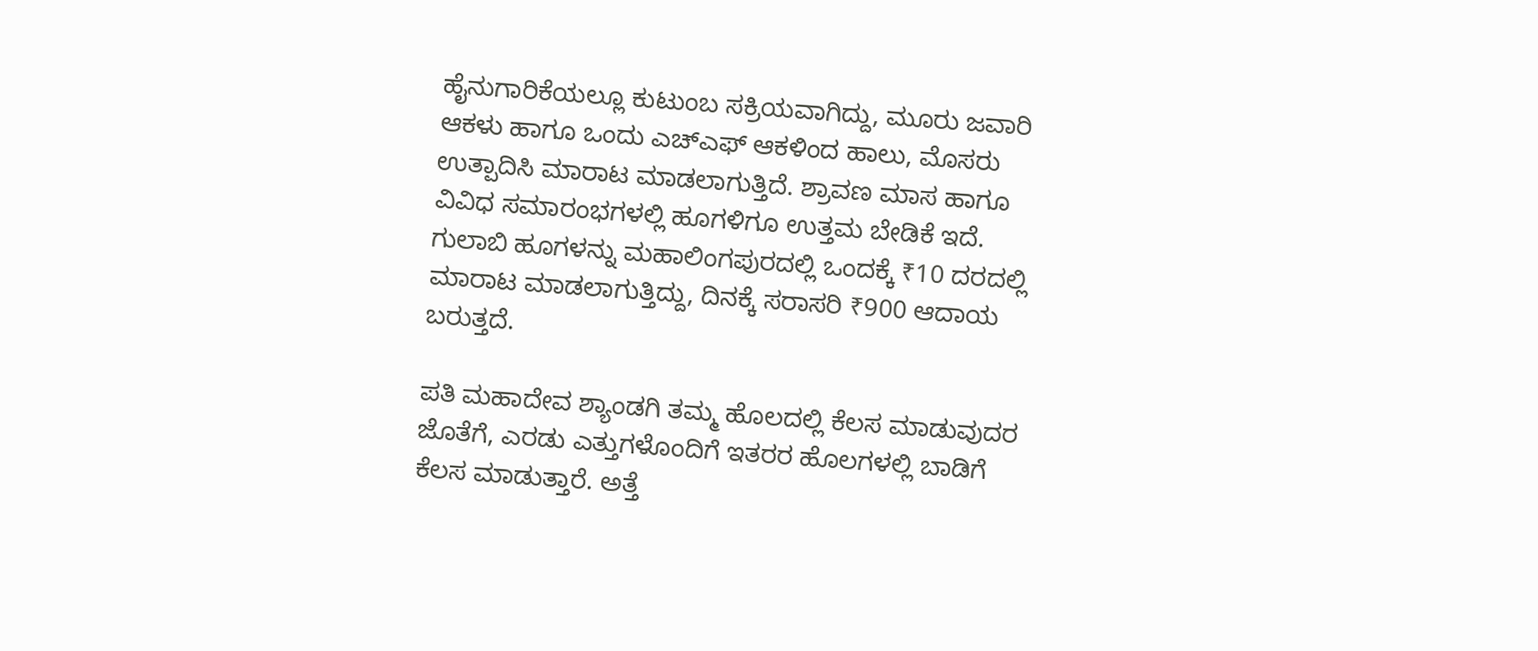ಹೈನುಗಾರಿಕೆಯಲ್ಲೂ ಕುಟುಂಬ ಸಕ್ರಿಯವಾಗಿದ್ದು, ಮೂರು ಜವಾರಿ ಆಕಳು ಹಾಗೂ ಒಂದು ಎಚ್‌ಎಫ್ ಆಕಳಿಂದ ಹಾಲು, ಮೊಸರು ಉತ್ಪಾದಿಸಿ ಮಾರಾಟ ಮಾಡಲಾಗುತ್ತಿದೆ. ಶ್ರಾವಣ ಮಾಸ ಹಾಗೂ ವಿವಿಧ ಸಮಾರಂಭಗಳಲ್ಲಿ ಹೂಗಳಿಗೂ ಉತ್ತಮ ಬೇಡಿಕೆ ಇದೆ. ಗುಲಾಬಿ ಹೂಗಳನ್ನು ಮಹಾಲಿಂಗಪುರದಲ್ಲಿ ಒಂದಕ್ಕೆ ₹10 ದರದಲ್ಲಿ ಮಾರಾಟ ಮಾಡಲಾಗುತ್ತಿದ್ದು, ದಿನಕ್ಕೆ ಸರಾಸರಿ ₹900 ಆದಾಯ ಬರುತ್ತದೆ.

ಪತಿ ಮಹಾದೇವ ಶ್ಯಾಂಡಗಿ ತಮ್ಮ ಹೊಲದಲ್ಲಿ ಕೆಲಸ ಮಾಡುವುದರ ಜೊತೆಗೆ, ಎರಡು ಎತ್ತುಗಳೊಂದಿಗೆ ಇತರರ ಹೊಲಗಳಲ್ಲಿ ಬಾಡಿಗೆ ಕೆಲಸ ಮಾಡುತ್ತಾರೆ. ಅತ್ತೆ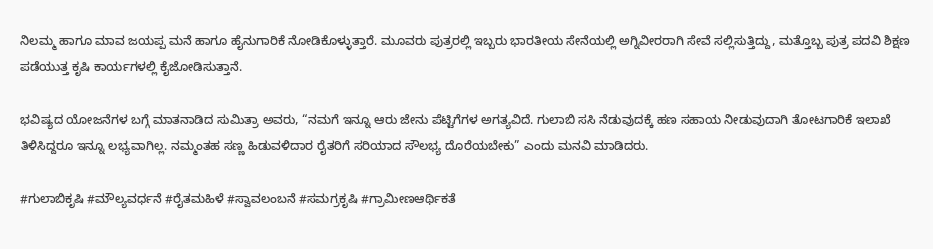ನಿಲಮ್ಮ ಹಾಗೂ ಮಾವ ಜಯಪ್ಪ ಮನೆ ಹಾಗೂ ಹೈನುಗಾರಿಕೆ ನೋಡಿಕೊಳ್ಳುತ್ತಾರೆ. ಮೂವರು ಪುತ್ರರಲ್ಲಿ ಇಬ್ಬರು ಭಾರತೀಯ ಸೇನೆಯಲ್ಲಿ ಅಗ್ನಿವೀರರಾಗಿ ಸೇವೆ ಸಲ್ಲಿಸುತ್ತಿದ್ದು, ಮತ್ತೊಬ್ಬ ಪುತ್ರ ಪದವಿ ಶಿಕ್ಷಣ ಪಡೆಯುತ್ತ ಕೃಷಿ ಕಾರ್ಯಗಳಲ್ಲಿ ಕೈಜೋಡಿಸುತ್ತಾನೆ.

ಭವಿಷ್ಯದ ಯೋಜನೆಗಳ ಬಗ್ಗೆ ಮಾತನಾಡಿದ ಸುಮಿತ್ರಾ ಅವರು, “ನಮಗೆ ಇನ್ನೂ ಆರು ಜೇನು ಪೆಟ್ಟಿಗೆಗಳ ಅಗತ್ಯವಿದೆ. ಗುಲಾಬಿ ಸಸಿ ನೆಡುವುದಕ್ಕೆ ಹಣ ಸಹಾಯ ನೀಡುವುದಾಗಿ ತೋಟಗಾರಿಕೆ ಇಲಾಖೆ ತಿಳಿಸಿದ್ದರೂ ಇನ್ನೂ ಲಭ್ಯವಾಗಿಲ್ಲ. ನಮ್ಮಂತಹ ಸಣ್ಣ ಹಿಡುವಳಿದಾರ ರೈತರಿಗೆ ಸರಿಯಾದ ಸೌಲಭ್ಯ ದೊರೆಯಬೇಕು” ಎಂದು ಮನವಿ ಮಾಡಿದರು.

#ಗುಲಾಬಿಕೃಷಿ #ಮೌಲ್ಯವರ್ಧನೆ #ರೈತಮಹಿಳೆ #ಸ್ವಾವಲಂಬನೆ #ಸಮಗ್ರಕೃಷಿ #ಗ್ರಾಮೀಣಆರ್ಥಿಕತೆ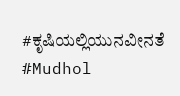#ಕೃಷಿಯಲ್ಲಿಯುನವೀನತೆ #Mudhol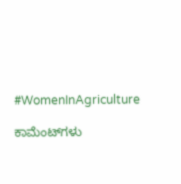#WomenInAgriculture

ಕಾಮೆಂಟ್‌ಗಳು